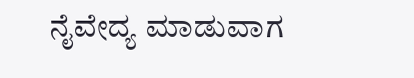ನೈವೇದ್ಯ ಮಾಡುವಾಗ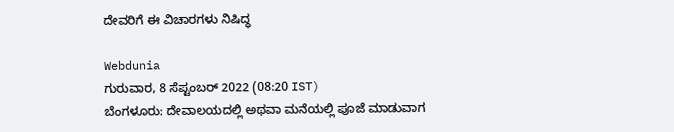ದೇವರಿಗೆ ಈ ವಿಚಾರಗಳು ನಿಷಿದ್ಧ

Webdunia
ಗುರುವಾರ, 8 ಸೆಪ್ಟಂಬರ್ 2022 (08:20 IST)
ಬೆಂಗಳೂರು: ದೇವಾಲಯದಲ್ಲಿ ಅಥವಾ ಮನೆಯಲ್ಲಿ ಪೂಜೆ ಮಾಡುವಾಗ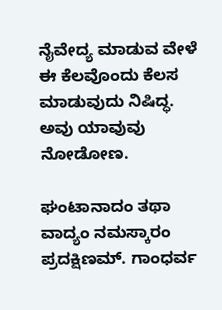ನೈವೇದ್ಯ ಮಾಡುವ ವೇಳೆ ಈ ಕೆಲವೊಂದು ಕೆಲಸ ಮಾಡುವುದು ನಿಷಿದ್ಧ. ಅವು ಯಾವುವು ನೋಡೋಣ.

ಘಂಟಾನಾದಂ ತಥಾ ವಾದ್ಯಂ ನಮಸ್ಕಾರಂ ಪ್ರದಕ್ಷಿಣಮ್. ಗಾಂಧರ್ವ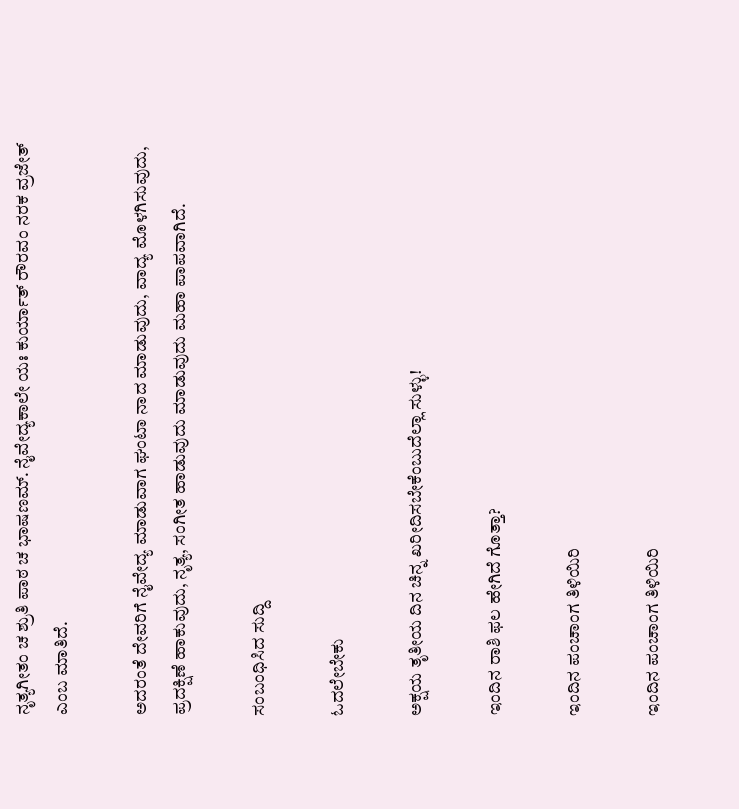ನೃತ್ಯಗೀತಂ ಚ ಶ್ರುತಿ ಪಾಠ ಚ ಭಾಷಣಮ್. ನೈವೇದ್ಯಕಾಲೇ ಯಃ ಕುರ್ಯಾತ್ ರೌರವಂ ನರಕ ವ್ರಜೇತ್ ಎಂಬ ಮಾತಿದೆ.

ಅದರಂತೆ ದೇವರಿಗೆ ನೈವೇದ್ಯ ಮಾಡುವಾಗ ಘಂಟಾ ನಾದ ಮಾಡುವುದು, ವಾದ್ಯ ಮೊಳಗಿಸುವುದು, ಪ್ರದಕ್ಷಿಣೆ ಹಾಕುವುದು, ನೃತ್ಯ, ಸಂಗೀತ ಹಾಡುವುದು ಮಾಡುವುದು ಮಹಾ ಪಾಪವಾಗಿದೆ.

ಸಂಬಂಧಿಸಿದ ಸುದ್ದಿ

ಓದಲೇಬೇಕು

ಅಕ್ಷಯ ತೃತೀಯ ದಿನ ಚಿನ್ನ ಖರೀದಿಸಬೇಕೆಂಬುದೆಲ್ಲಾ ಸುಳ್ಳು!

ಇಂದಿನ ರಾಶಿ ಫಲ ಹೇಗಿದೆ ಗೊತ್ತಾ?

ಇಂದಿನ ಪಂಚಾಂಗ ತಿಳಿಯಿರಿ

ಇಂದಿನ ಪಂಚಾಂಗ ತಿಳಿಯಿರಿ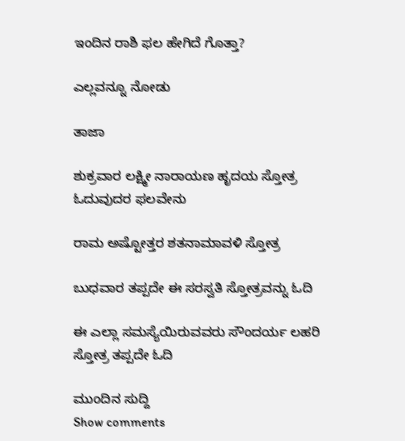ಇಂದಿನ ರಾಶಿ ಫಲ ಹೇಗಿದೆ ಗೊತ್ತಾ?

ಎಲ್ಲವನ್ನೂ ನೋಡು

ತಾಜಾ

ಶುಕ್ರವಾರ ಲಕ್ಷ್ಮೀ ನಾರಾಯಣ ಹೃದಯ ಸ್ತೋತ್ರ ಓದುವುದರ ಫಲವೇನು

ರಾಮ ಅಷ್ಟೋತ್ತರ ಶತನಾಮಾವಳಿ ಸ್ತೋತ್ರ

ಬುಧವಾರ ತಪ್ಪದೇ ಈ ಸರಸ್ವತಿ ಸ್ತೋತ್ರವನ್ನು ಓದಿ

ಈ ಎಲ್ಲಾ ಸಮಸ್ಯೆಯಿರುವವರು ಸೌಂದರ್ಯ ಲಹರಿ ಸ್ತೋತ್ರ ತಪ್ಪದೇ ಓದಿ

ಮುಂದಿನ ಸುದ್ದಿ
Show comments